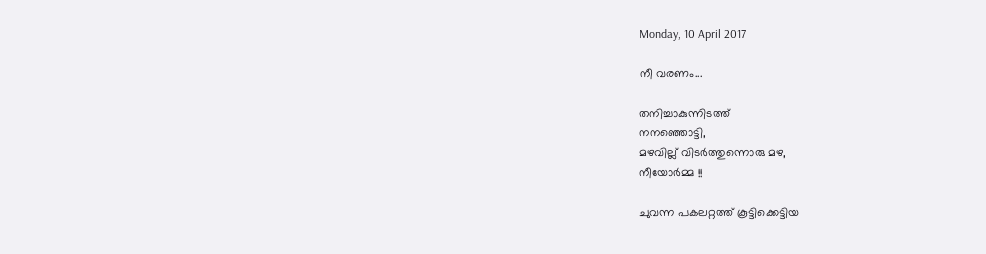Monday, 10 April 2017

നീ വരണം...

തനിച്ചാകുന്നിടത്ത്
നനഞ്ഞൊട്ടി,
മഴവില്ല് വിടര്‍ത്തുന്നൊരു മഴ,
നീയോര്‍മ്മ !!

ചുവന്ന പകലറ്റത്ത് കൂട്ടിക്കെട്ടിയ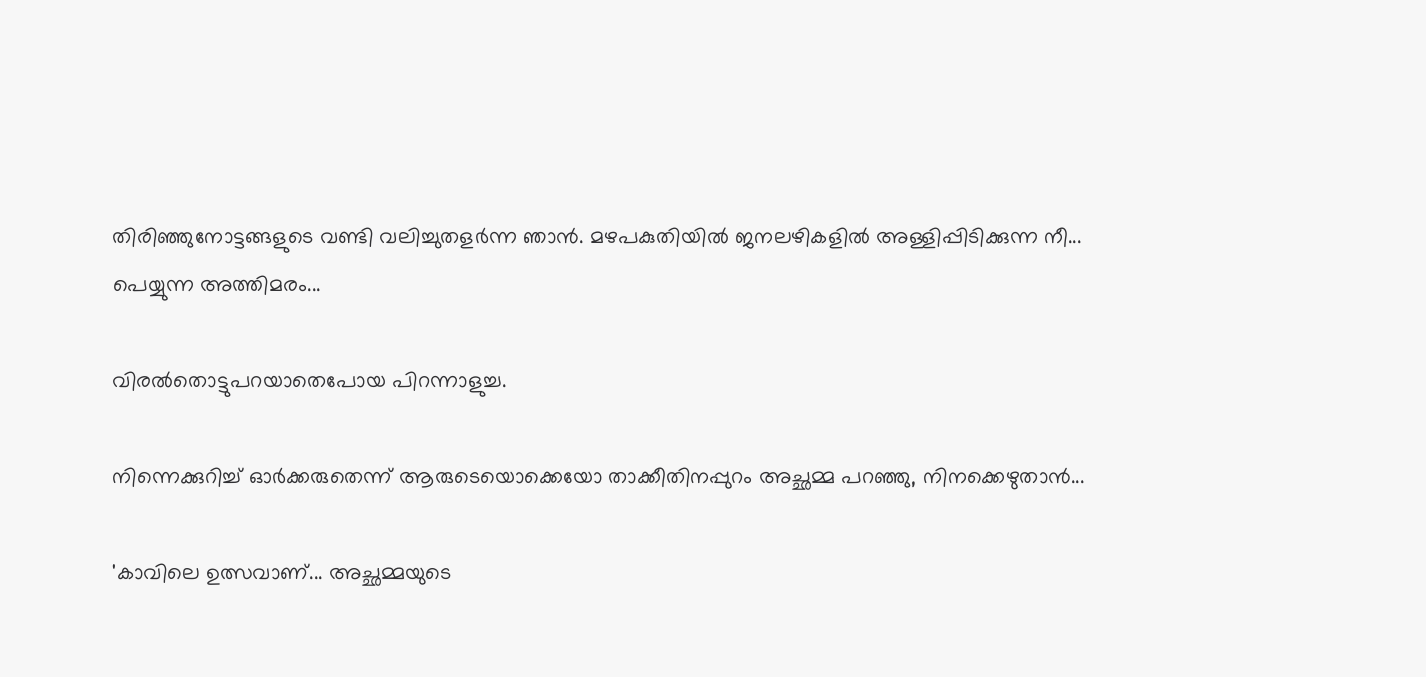തിരിഞ്ഞുനോട്ടങ്ങളുടെ വണ്ടി വലിച്ചുതളര്‍ന്ന ഞാന്‍. മഴപകുതിയില്‍ ജനലഴികളില്‍ അള്ളിപ്പിടിക്കുന്ന നീ... പെയ്യുന്ന അത്തിമരം...

വിരല്‍തൊട്ടുപറയാതെപോയ പിറന്നാളുച്ച.

നിന്നെക്കുറിച്ച് ഓര്‍ക്കരുതെന്ന് ആരുടെയൊക്കെയോ താക്കീതിനപ്പുറം അച്ഛമ്മ പറഞ്ഞു, നിനക്കെഴുതാന്‍...

'കാവിലെ ഉത്സവാണ്... അച്ഛമ്മയുടെ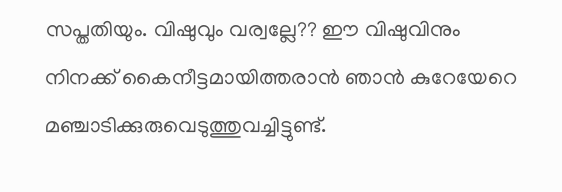സപ്തതിയും. വിഷുവും വര്വല്ലേ?? ഈ വിഷുവിനും നിനക്ക് കൈനീട്ടമായിത്തരാന്‍ ഞാന്‍ കുറേയേറെ മഞ്ചാടിക്കുരുവെടുത്തുവച്ചിട്ടുണ്ട്.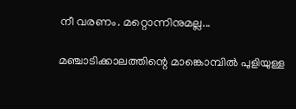നീ വരണം. മറ്റൊന്നിനുമല്ല...

മഞ്ചാടിക്കാലത്തിന്റെ മാങ്കൊമ്പില്‍ പുളിയുള്ള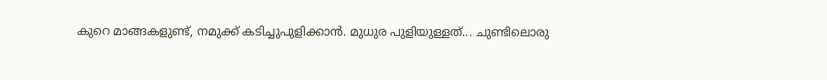കുറെ മാങ്ങകളുണ്ട്, നമുക്ക് കടിച്ചുപുളിക്കാന്‍. മുധുര പുളിയുള്ളത്... ചുണ്ടിലൊരു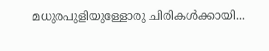മധുരപുളിയുള്ളോരു ചിരികള്‍ക്കായി...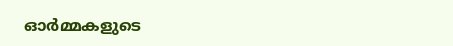ഓര്‍മ്മകളുടെ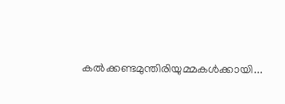കല്‍ക്കണ്ടമുന്തിരിയുമ്മകള്‍ക്കായി...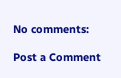No comments:

Post a Comment